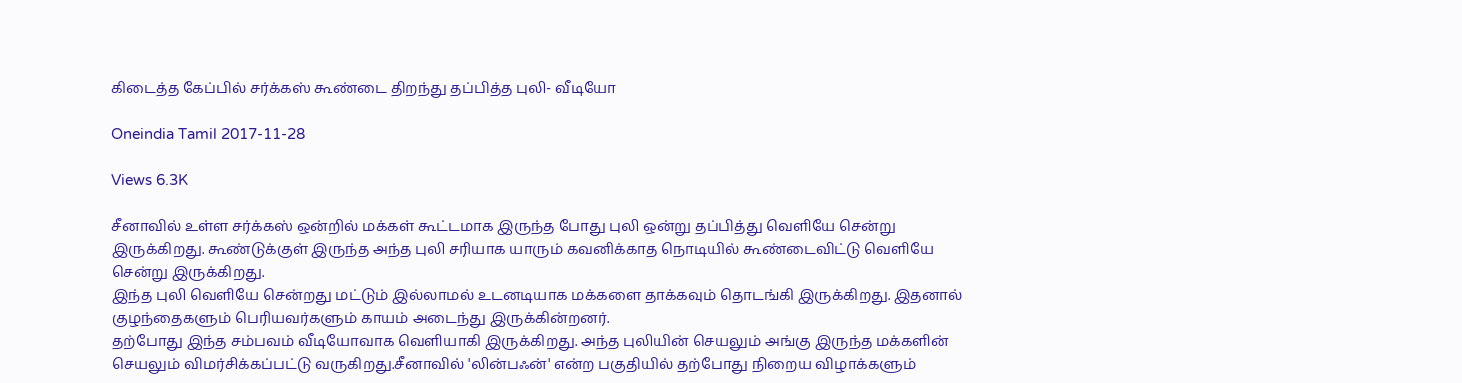கிடைத்த கேப்பில் சர்க்கஸ் கூண்டை திறந்து தப்பித்த புலி- வீடியோ

Oneindia Tamil 2017-11-28

Views 6.3K

சீனாவில் உள்ள சர்க்கஸ் ஒன்றில் மக்கள் கூட்டமாக இருந்த போது புலி ஒன்று தப்பித்து வெளியே சென்று இருக்கிறது. கூண்டுக்குள் இருந்த அந்த புலி சரியாக யாரும் கவனிக்காத நொடியில் கூண்டைவிட்டு வெளியே சென்று இருக்கிறது.
இந்த புலி வெளியே சென்றது மட்டும் இல்லாமல் உடனடியாக மக்களை தாக்கவும் தொடங்கி இருக்கிறது. இதனால் குழந்தைகளும் பெரியவர்களும் காயம் அடைந்து இருக்கின்றனர்.
தற்போது இந்த சம்பவம் வீடியோவாக வெளியாகி இருக்கிறது. அந்த புலியின் செயலும் அங்கு இருந்த மக்களின் செயலும் விமர்சிக்கப்பட்டு வருகிறது.சீனாவில் 'லின்பஃன்' என்ற பகுதியில் தற்போது நிறைய விழாக்களும்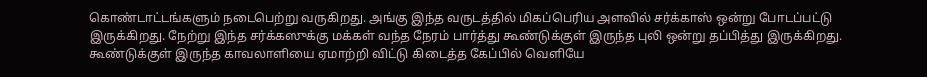கொண்டாட்டங்களும் நடைபெற்று வருகிறது. அங்கு இந்த வருடத்தில் மிகப்பெரிய அளவில் சர்க்காஸ் ஒன்று போடப்பட்டு இருக்கிறது. நேற்று இந்த சர்க்கஸுக்கு மக்கள் வந்த நேரம் பார்த்து கூண்டுக்குள் இருந்த புலி ஒன்று தப்பித்து இருக்கிறது. கூண்டுக்குள் இருந்த காவலாளியை ஏமாற்றி விட்டு கிடைத்த கேப்பில் வெளியே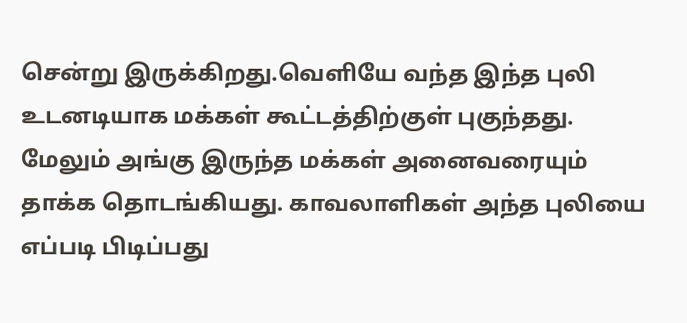சென்று இருக்கிறது.வெளியே வந்த இந்த புலி உடனடியாக மக்கள் கூட்டத்திற்குள் புகுந்தது. மேலும் அங்கு இருந்த மக்கள் அனைவரையும் தாக்க தொடங்கியது. காவலாளிகள் அந்த புலியை எப்படி பிடிப்பது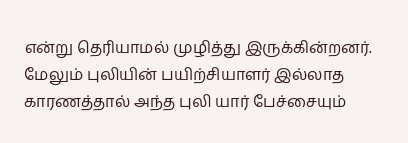என்று தெரியாமல் முழித்து இருக்கின்றனர். மேலும் புலியின் பயிற்சியாளர் இல்லாத காரணத்தால் அந்த புலி யார் பேச்சையும்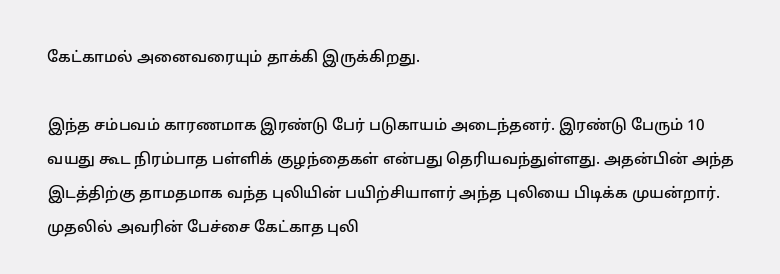கேட்காமல் அனைவரையும் தாக்கி இருக்கிறது.

இந்த சம்பவம் காரணமாக இரண்டு பேர் படுகாயம் அடைந்தனர். இரண்டு பேரும் 10 வயது கூட நிரம்பாத பள்ளிக் குழந்தைகள் என்பது தெரியவந்துள்ளது. அதன்பின் அந்த இடத்திற்கு தாமதமாக வந்த புலியின் பயிற்சியாளர் அந்த புலியை பிடிக்க முயன்றார். முதலில் அவரின் பேச்சை கேட்காத புலி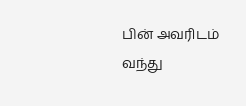பின் அவரிடம் வந்து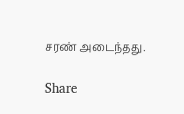சரண் அடைந்தது.

Share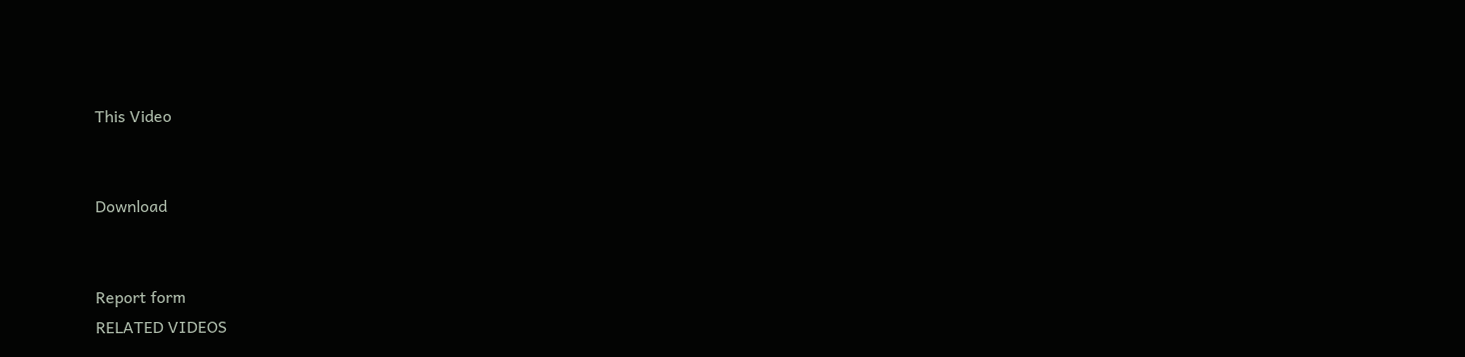This Video


Download


Report form
RELATED VIDEOS